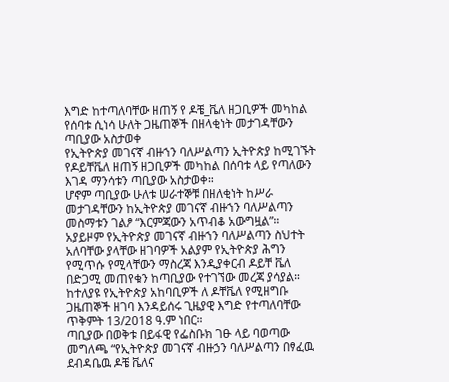እግድ ከተጣለባቸው ዘጠኝ የ ዶቼ_ቬለ ዘጋቢዎች መካከል የሰባቱ ሲነሳ ሁለት ጋዜጠኞች በዘላቂነት መታገዳቸውን ጣቢያው አስታወቀ
የኢትዮጵያ መገናኛ ብዙኀን ባለሥልጣን ኢትዮጵያ ከሚገኙት የዶይቸቬለ ዘጠኝ ዘጋቢዎች መካከል በሰባቱ ላይ የጣለውን እገዳ ማንሳቱን ጣቢያው አስታወቀ።
ሆኖም ጣቢያው ሁለቱ ሠራተኞቹ በዘለቂነት ከሥራ መታገዳቸውን ከኢትዮጵያ መገናኛ ብዙኀን ባለሥልጣን መስማቱን ገልፆ “እርምጃውን አጥብቆ አውግዟል”።
አያይዞም የኢትዮጵያ መገናኛ ብዙኀን ባለሥልጣን ስህተት አለባቸው ያላቸው ዘገባዎች አልያም የኢትዮጵያ ሕግን የሚጥሱ የሚላቸውን ማስረጃ እንዲያቀርብ ዶይቸ ቬለ በድጋሚ መጠየቁን ከጣቢያው የተገኘው መረጃ ያሳያል።
ከተለያዩ የኢትዮጵያ አከባቢዎች ለ ዶቸቬለ የሚዘግቡ ጋዜጠኞች ዘገባ እንዳይሰሩ ጊዜያዊ እግድ የተጣለባቸው ጥቅምት 13/2018 ዓ.ም ነበር።
ጣቢያው በወቅቱ በይፋዊ የፌስቡክ ገፁ ላይ ባወጣው መግለጫ “የኢትዮጵያ መገናኛ ብዙኃን ባለሥልጣን በፃፈዉ ደብዳቤዉ ዶቼ ቬለና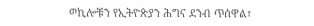ወኪሎቹን የኢትዮጵያን ሕግና ደንብ ጥሰዋል፣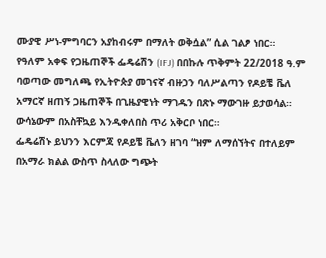ሙያዊ ሥነ-ምግባርን አያከብሩም በማለት ወቅሷል” ሲል ገልፆ ነበር።
የዓለም አቀፍ የጋዜጠኞች ፌዴሬሽን (IFJ) በበኩሉ ጥቅምት 22/2018 ዓ.ም ባወጣው መግለጫ የኢትዮጵያ መገናኛ ብዙኃን ባለሥልጣን የዶይቼ ቬለ አማርኛ ዘጠኝ ጋዜጠኞች በጊዜያዊነት ማገዱን በጽኑ ማውገዙ ይታወሳል። ውሳኔውም በአስቸኳይ እንዲቀለበስ ጥሪ አቅርቦ ነበር።
ፌዴሬሽኑ ይህንን እርምጃ የዶይቼ ቬለን ዘገባ “ዝም ለማሰኘትና በተለይም በአማራ ክልል ውስጥ ስላለው ግጭት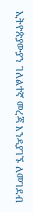ኢትዮጵያውያን ገለልተኛ መረጃ እንዳያገኙ ለመገደብ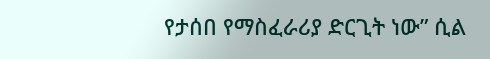የታሰበ የማስፈራሪያ ድርጊት ነው” ሲል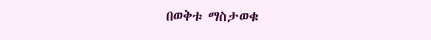በወቅቱ ማስታወቁ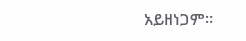አይዘነጋም።